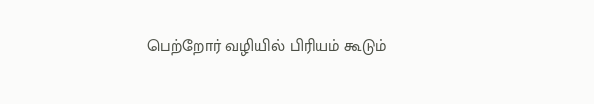பெற்றோர் வழியில் பிரியம் கூடும்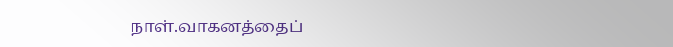நாள்.வாகனத்தைப்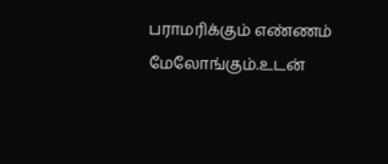பராமரிக்கும் எண்ணம் மேலோங்கும்.உடன்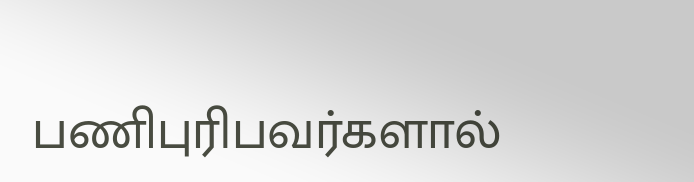பணிபுரிபவர்களால்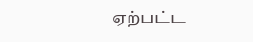ஏற்பட்ட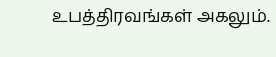உபத்திரவங்கள் அகலும்.